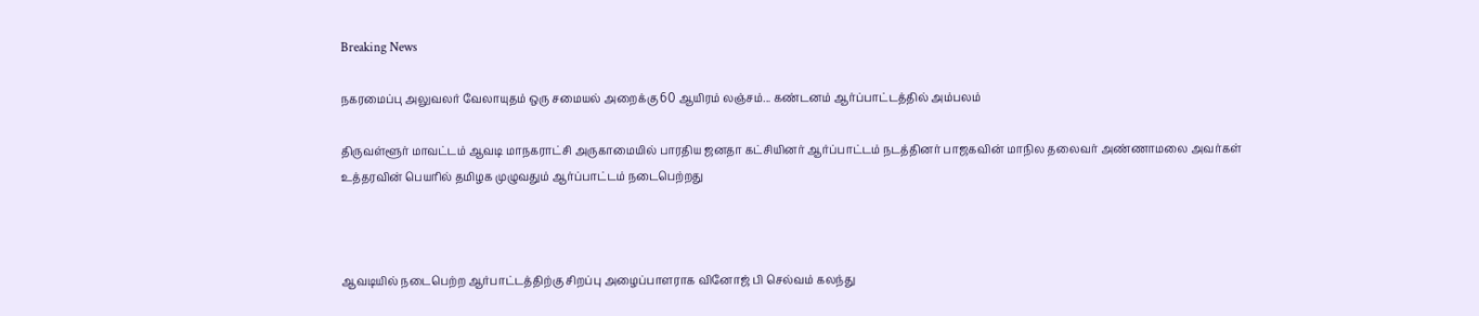Breaking News

நகரமைப்பு அலுவலர் வேலாயுதம் ஒரு சமையல் அறைக்கு 60 ஆயிரம் லஞ்சம்... கண்டனம் ஆர்ப்பாட்டத்தில் அம்பலம்

திருவள்ளூர் மாவட்டம் ஆவடி மாநகராட்சி அருகாமையில் பாரதிய ஜனதா கட்சியினர் ஆர்ப்பாட்டம் நடத்தினர் பாஜகவின் மாநில தலைவர் அண்ணாமலை அவர்கள் உத்தரவின் பெயரில் தமிழக முழுவதும் ஆர்ப்பாட்டம் நடைபெற்றது



ஆவடியில் நடைபெற்ற ஆர்பாட்டத்திற்கு சிறப்பு அழைப்பாளராக வினோஜ் பி செல்வம் கலந்து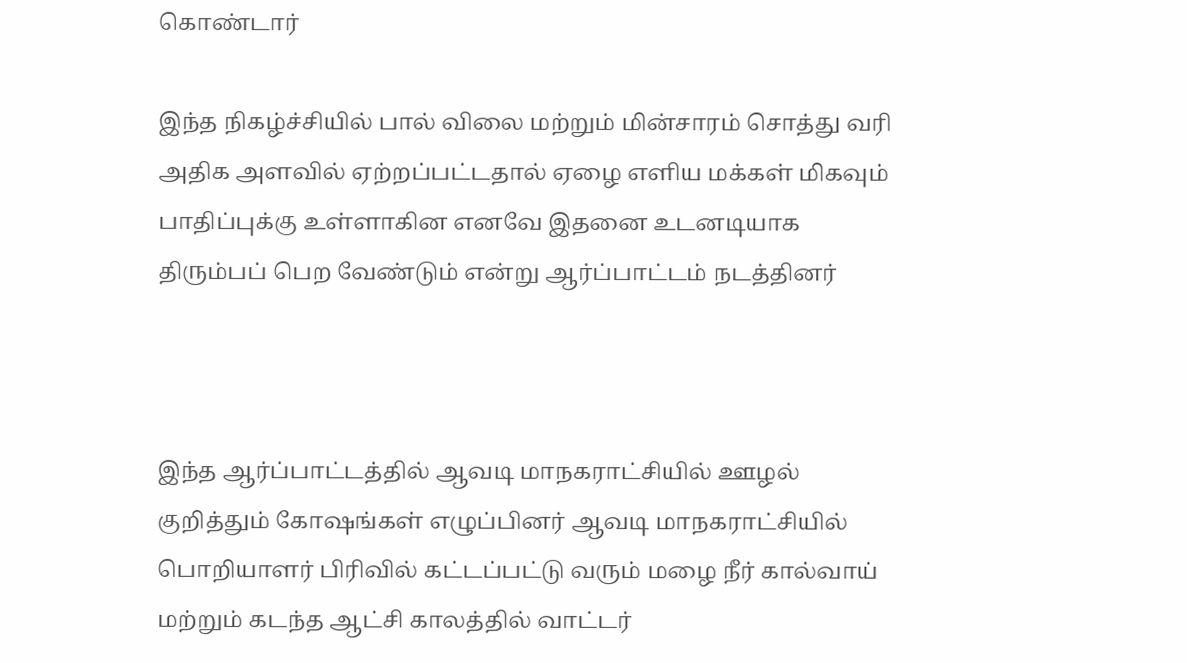கொண்டார்

இந்த நிகழ்ச்சியில் பால் விலை மற்றும் மின்சாரம் சொத்து வரி அதிக அளவில் ஏற்றப்பட்டதால் ஏழை எளிய மக்கள் மிகவும் பாதிப்புக்கு உள்ளாகின எனவே இதனை உடனடியாக திரும்பப் பெற வேண்டும் என்று ஆர்ப்பாட்டம் நடத்தினர்



இந்த ஆர்ப்பாட்டத்தில் ஆவடி மாநகராட்சியில் ஊழல் குறித்தும் கோஷங்கள் எழுப்பினர் ஆவடி மாநகராட்சியில் பொறியாளர் பிரிவில் கட்டப்பட்டு வரும் மழை நீர் கால்வாய் மற்றும் கடந்த ஆட்சி காலத்தில் வாட்டர்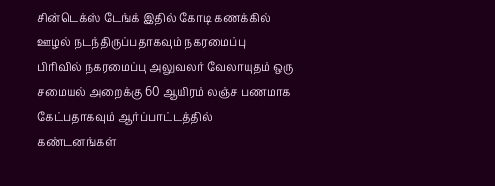சின்டெக்ஸ் டேங்க் இதில் கோடி கணக்கில் ஊழல் நடந்திருப்பதாகவும் நகரமைப்பு பிரிவில் நகரமைப்பு அலுவலர் வேலாயுதம் ஒரு சமையல் அறைக்கு 60 ஆயிரம் லஞ்ச பணமாக கேட்பதாகவும் ஆர்ப்பாட்டத்தில் கண்டனங்கள்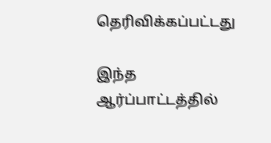தெரிவிக்கப்பட்டது

இந்த ஆர்ப்பாட்டத்தில்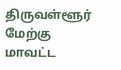திருவள்ளூர் மேற்கு மாவட்ட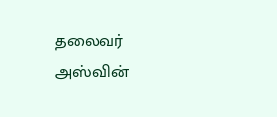தலைவர் அஸ்வின்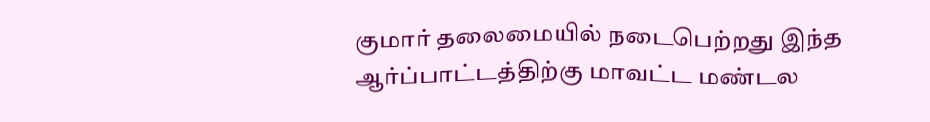குமார் தலைமையில் நடைபெற்றது இந்த ஆர்ப்பாட்டத்திற்கு மாவட்ட மண்டல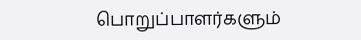பொறுப்பாளர்களும்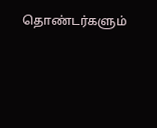தொண்டர்களும்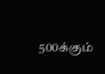500க்கும்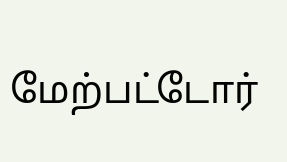மேற்பட்டோர்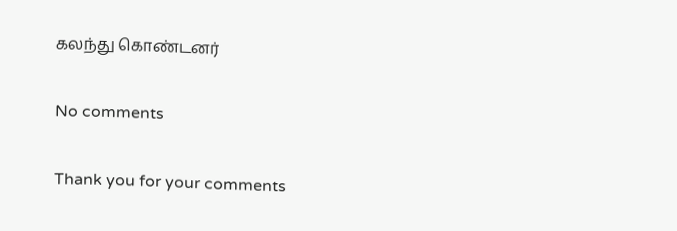கலந்து கொண்டனர்

No comments

Thank you for your comments